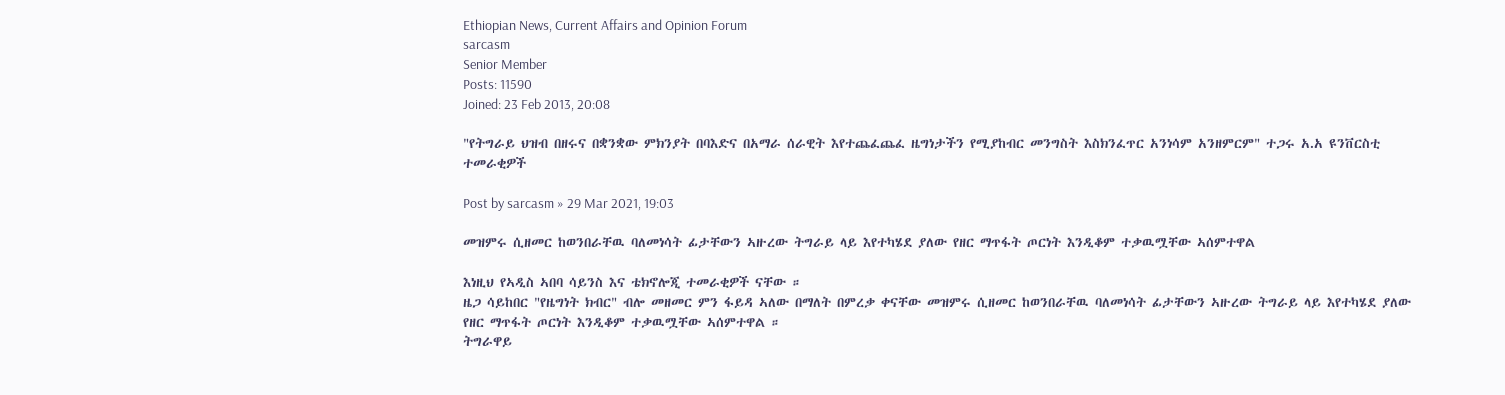Ethiopian News, Current Affairs and Opinion Forum
sarcasm
Senior Member
Posts: 11590
Joined: 23 Feb 2013, 20:08

"የትግራይ ህዝብ በዘሩና በቋንቋው ምክንያት በባእድና በአማራ ሰራዊት እየተጨፈጨፈ ዜግነታችን የሚያከብር መንግስት እስክንፈጥር አንነሳም አንዘምርም" ተጋሩ አ.አ ዩንቨርስቲ ተመራቂዎች

Post by sarcasm » 29 Mar 2021, 19:03

መዝምሩ ሲዘመር ከወንበራቸዉ ባለመነሳት ፊታቸውን ኣዙረው ትግራይ ላይ እየተካሄደ ያለው የዘር ማጥፋት ጦርነት እንዲቆም ተቃዉሟቸው ኣሰምተዋል

እነዚህ የኣዲስ ኣበባ ሳይንስ እና ቴክኖሎጂ ተመራቂዎች ናቸው ።
ዜጋ ሳይከበር "የዜግነት ክብር" ብሎ መዘመር ምን ፋይዳ ኣለው በማለት በምረቃ ቀናቸው መዝምሩ ሲዘመር ከወንበራቸዉ ባለመነሳት ፊታቸውን ኣዙረው ትግራይ ላይ እየተካሄደ ያለው የዘር ማጥፋት ጦርነት እንዲቆም ተቃዉሟቸው ኣሰምተዋል ።
ትግራዋይ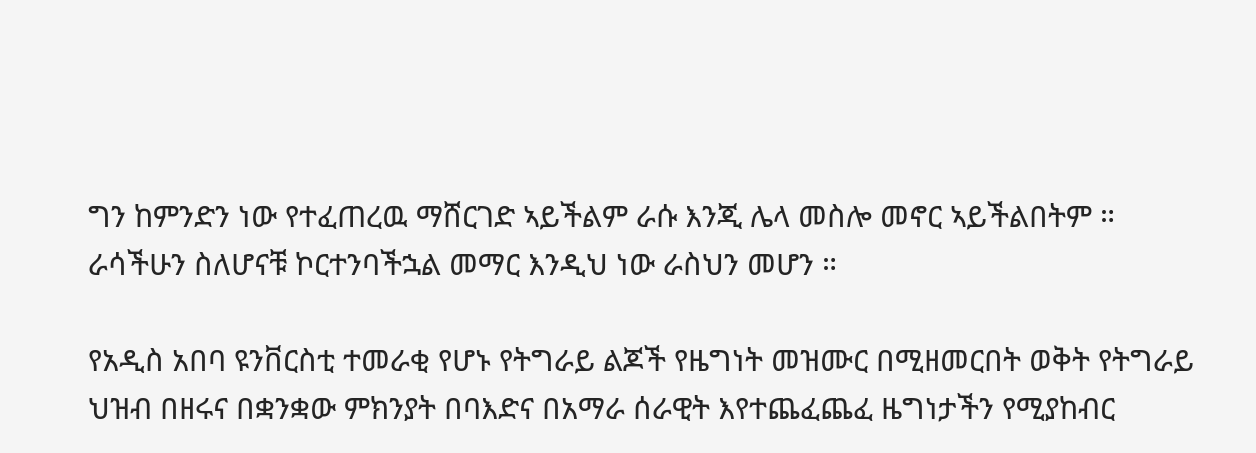ግን ከምንድን ነው የተፈጠረዉ ማሸርገድ ኣይችልም ራሱ እንጂ ሌላ መስሎ መኖር ኣይችልበትም ።
ራሳችሁን ስለሆናቹ ኮርተንባችኋል መማር እንዲህ ነው ራስህን መሆን ።

የአዲስ አበባ ዩንቨርስቲ ተመራቂ የሆኑ የትግራይ ልጆች የዜግነት መዝሙር በሚዘመርበት ወቅት የትግራይ ህዝብ በዘሩና በቋንቋው ምክንያት በባእድና በአማራ ሰራዊት እየተጨፈጨፈ ዜግነታችን የሚያከብር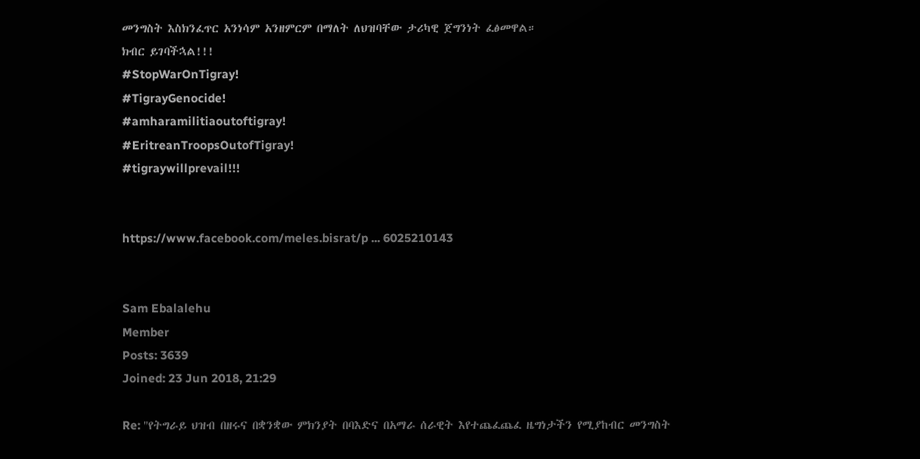መንግስት እስክንፈጥር አንነሳም አንዘምርም በማለት ለህዝባቸው ታሪካዊ ጀግንነት ፈፅመዋል።
ክብር ይገባችኋል!!!
#StopWarOnTigray!
#TigrayGenocide!
#amharamilitiaoutoftigray!
#EritreanTroopsOutofTigray!
#tigraywillprevail!!!


https://www.facebook.com/meles.bisrat/p ... 6025210143


Sam Ebalalehu
Member
Posts: 3639
Joined: 23 Jun 2018, 21:29

Re: "የትግራይ ህዝብ በዘሩና በቋንቋው ምክንያት በባእድና በአማራ ሰራዊት እየተጨፈጨፈ ዜግነታችን የሚያከብር መንግስት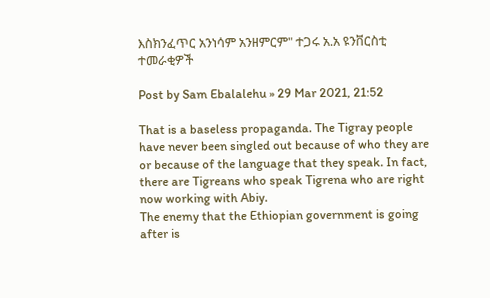እስክንፈጥር አንነሳም አንዘምርም" ተጋሩ አ.አ ዩንቨርስቲ ተመራቂዎች

Post by Sam Ebalalehu » 29 Mar 2021, 21:52

That is a baseless propaganda. The Tigray people have never been singled out because of who they are or because of the language that they speak. In fact, there are Tigreans who speak Tigrena who are right now working with Abiy.
The enemy that the Ethiopian government is going after is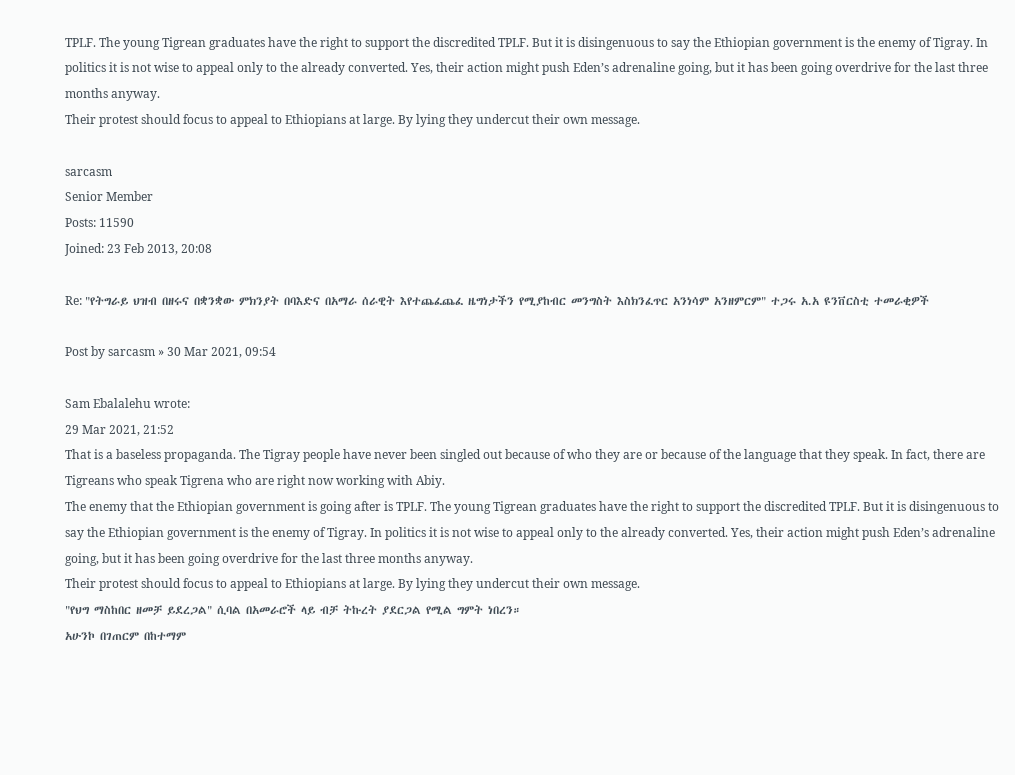TPLF. The young Tigrean graduates have the right to support the discredited TPLF. But it is disingenuous to say the Ethiopian government is the enemy of Tigray. In politics it is not wise to appeal only to the already converted. Yes, their action might push Eden’s adrenaline going, but it has been going overdrive for the last three months anyway.
Their protest should focus to appeal to Ethiopians at large. By lying they undercut their own message.

sarcasm
Senior Member
Posts: 11590
Joined: 23 Feb 2013, 20:08

Re: "የትግራይ ህዝብ በዘሩና በቋንቋው ምክንያት በባእድና በአማራ ሰራዊት እየተጨፈጨፈ ዜግነታችን የሚያከብር መንግስት እስክንፈጥር አንነሳም አንዘምርም" ተጋሩ አ.አ ዩንቨርስቲ ተመራቂዎች

Post by sarcasm » 30 Mar 2021, 09:54

Sam Ebalalehu wrote:
29 Mar 2021, 21:52
That is a baseless propaganda. The Tigray people have never been singled out because of who they are or because of the language that they speak. In fact, there are Tigreans who speak Tigrena who are right now working with Abiy.
The enemy that the Ethiopian government is going after is TPLF. The young Tigrean graduates have the right to support the discredited TPLF. But it is disingenuous to say the Ethiopian government is the enemy of Tigray. In politics it is not wise to appeal only to the already converted. Yes, their action might push Eden’s adrenaline going, but it has been going overdrive for the last three months anyway.
Their protest should focus to appeal to Ethiopians at large. By lying they undercut their own message.
"የህግ ማስከበር ዘመቻ ይደረጋል" ሲባል በአመራሮች ላይ ብቻ ትኩረት ያደርጋል የሚል ግምት ነበረን።
አሁንኮ በገጠርም በከተማም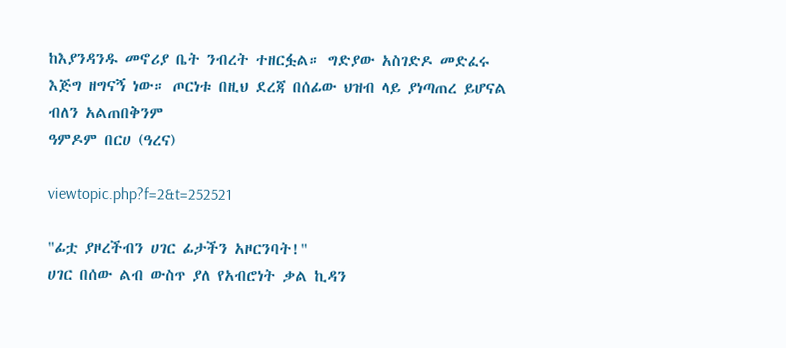ከእያንዳንዱ መኖሪያ ቤት ንብረት ተዘርፏል። ግድያው አስገድዶ መድፈሩ እጅግ ዘግናኝ ነው። ጦርነቱ በዚህ ደረጃ በሰፊው ህዝብ ላይ ያነጣጠረ ይሆናል ብለን አልጠበቅንም
ዓምዶም በርሀ (ዓረና)

viewtopic.php?f=2&t=252521

"ፊቷ ያዞረችብን ሀገር ፊታችን አዞርንባት!"
ሀገር በሰው ልብ ውስጥ ያለ የአብሮነት ቃል ኪዳን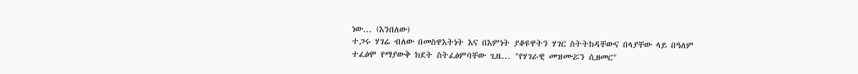ነው... (እንበለው)
ተጋሩ ሃገሬ ብለው በመስዋእትነት እና በእምነት ያቆዩዋትን ሃገር ስትትከዳቸውና በላያቸው ላይ በዓለም ተፈፅሞ የማያውቅ ክደት ስትፈፅምባቸው ጊዜ... "የሃገራዊ መዝሙሯን ሲዘመር"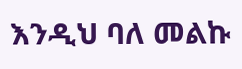እንዲህ ባለ መልኩ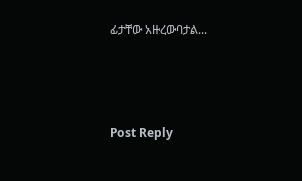ፊታቸው አዙረውባታል...



Post Reply